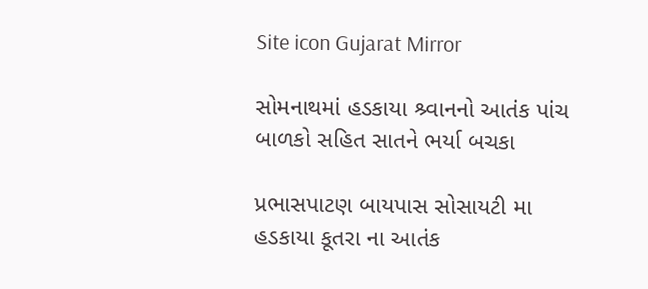Site icon Gujarat Mirror

સોમનાથમાં હડકાયા શ્ર્વાનનો આતંક પાંચ બાળકો સહિત સાતને ભર્યા બચકા

પ્રભાસપાટણ બાયપાસ સોસાયટી મા હડકાયા કૂતરા ના આતંક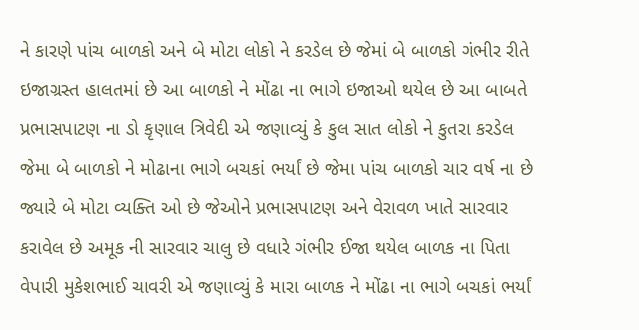ને કારણે પાંચ બાળકો અને બે મોટા લોકો ને કરડેલ છે જેમાં બે બાળકો ગંભીર રીતે ઇજાગ્રસ્ત હાલતમાં છે આ બાળકો ને મોંઢા ના ભાગે ઇજાઓ થયેલ છે આ બાબતે પ્રભાસપાટણ ના ડો કૃણાલ ત્રિવેદી એ જણાવ્યું કે કુલ સાત લોકો ને કુતરા કરડેલ જેમા બે બાળકો ને મોઢાના ભાગે બચકાં ભર્યાં છે જેમા પાંચ બાળકો ચાર વર્ષ ના છે જ્યારે બે મોટા વ્યક્તિ ઓ છે જેઓને પ્રભાસપાટણ અને વેરાવળ ખાતે સારવાર કરાવેલ છે અમૂક ની સારવાર ચાલુ છે વધારે ગંભીર ઈજા થયેલ બાળક ના પિતા વેપારી મુકેશભાઈ ચાવરી એ જણાવ્યું કે મારા બાળક ને મોંઢા ના ભાગે બચકાં ભર્યાં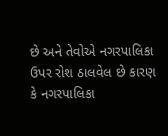છે અને તેવોએ નગરપાલિકા ઉપર રોશ ઠાલવેલ છે કારણ કે નગરપાલિકા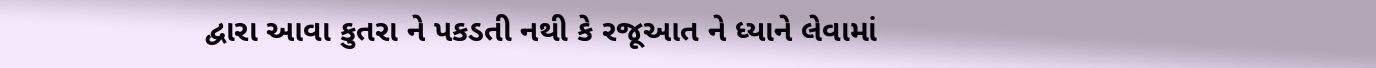દ્વારા આવા કુતરા ને પકડતી નથી કે રજૂઆત ને ધ્યાને લેવામાં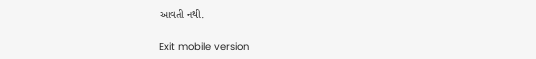આવતી નથી.

Exit mobile version